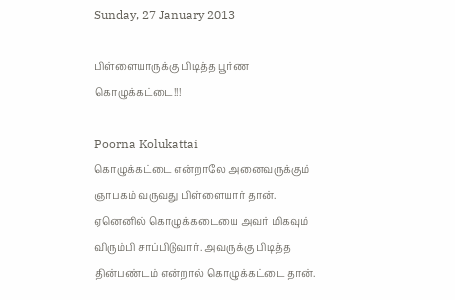Sunday, 27 January 2013

பிள்ளையாருக்கு பிடித்த பூர்ண கொழுக்கட்டை!!!

Poorna Kolukattai
கொழுக்கட்டை என்றாலே அனைவருக்கும் ஞாபகம் வருவது பிள்ளையார் தான். ஏனெனில் கொழுக்கடையை அவர் மிகவும் விரும்பி சாப்பிடுவார். அவருக்கு பிடித்த தின்பண்டம் என்றால் கொழுக்கட்டை தான்.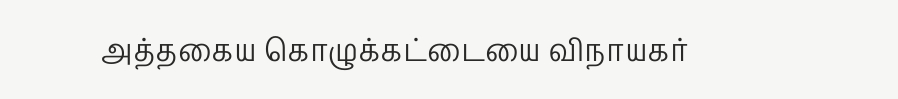அத்தகைய கொழுக்கட்டையை விநாயகர்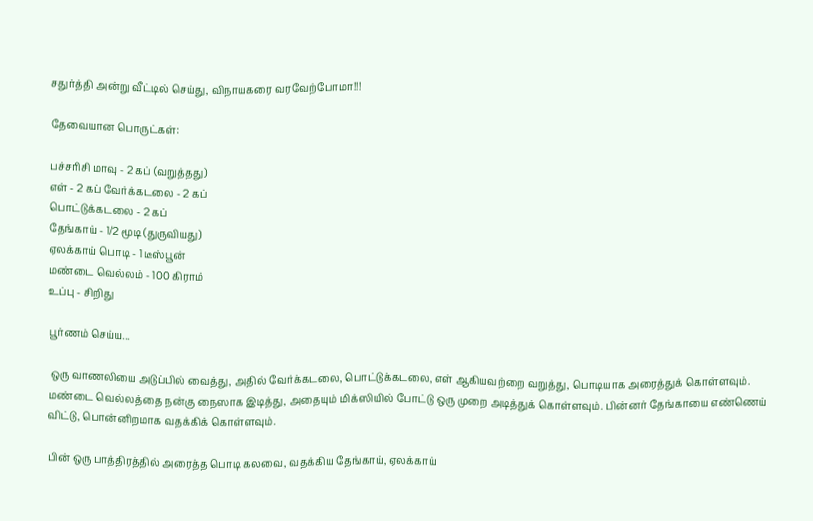சதுர்த்தி அன்று வீட்டில் செய்து, விநாயகரை வரவேற்போமா!!!

தேவையான பொருட்கள்:

பச்சரிசி மாவு - 2 கப் (வறுத்தது)
எள் - 2 கப் வேர்க்கடலை - 2 கப்
பொட்டுக்கடலை - 2 கப்
தேங்காய் - 1/2 மூடி (துருவியது)
ஏலக்காய் பொடி - 1 டீஸ்பூன்
மண்டை வெல்லம் - 100 கிராம்
உப்பு - சிறிது

பூர்ணம் செய்ய...

 ஒரு வாணலியை அடுப்பில் வைத்து, அதில் வேர்க்கடலை, பொட்டுக்கடலை, எள் ஆகியவற்றை வறுத்து, பொடியாக அரைத்துக் கொள்ளவும். மண்டை வெல்லத்தை நன்கு நைஸாக இடித்து, அதையும் மிக்ஸியில் போட்டு ஒரு முறை அடித்துக் கொள்ளவும். பின்னர் தேங்காயை எண்ணெய் விட்டு, பொன்னிறமாக வதக்கிக் கொள்ளவும்.

பின் ஒரு பாத்திரத்தில் அரைத்த பொடி கலவை, வதக்கிய தேங்காய், ஏலக்காய்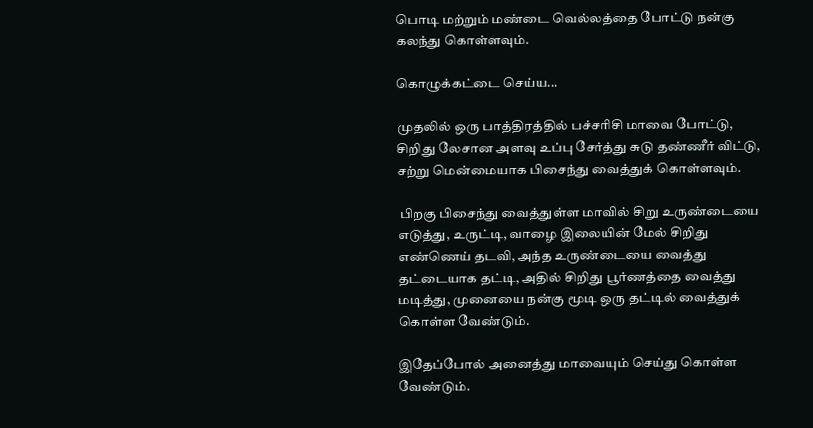பொடி மற்றும் மண்டை வெல்லத்தை போட்டு நன்கு கலந்து கொள்ளவும்.

கொழுக்கட்டை செய்ய...

முதலில் ஒரு பாத்திரத்தில் பச்சரிசி மாவை போட்டு, சிறிது லேசான அளவு உப்பு சேர்த்து சுடு தண்ணீர் விட்டு, சற்று மென்மையாக பிசைந்து வைத்துக் கொள்ளவும்.

 பிறகு பிசைந்து வைத்துள்ள மாவில் சிறு உருண்டையை எடுத்து, உருட்டி, வாழை இலையின் மேல் சிறிது எண்ணெய் தடவி, அந்த உருண்டையை வைத்து தட்டையாக தட்டி, அதில் சிறிது பூர்ணத்தை வைத்து மடித்து, முனையை நன்கு மூடி ஒரு தட்டில் வைத்துக் கொள்ள வேண்டும்.

இதேப்போல் அனைத்து மாவையும் செய்து கொள்ள வேண்டும்.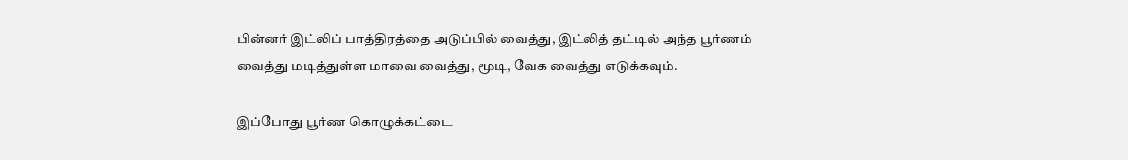பின்னர் இட்லிப் பாத்திரத்தை அடுப்பில் வைத்து, இட்லித் தட்டில் அந்த பூர்ணம் வைத்து மடித்துள்ள மாவை வைத்து, மூடி, வேக வைத்து எடுக்கவும்.

இப்போது பூர்ண கொழுக்கட்டை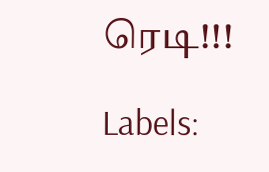ரெடி!!!

Labels: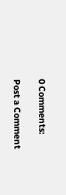0 Comments:

Post a Comment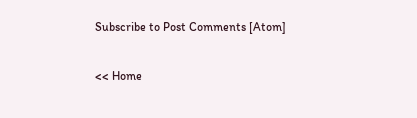Subscribe to Post Comments [Atom]

<< Home